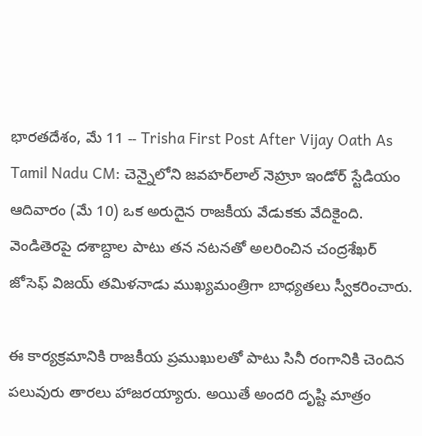భారతదేశం, మే 11 -- Trisha First Post After Vijay Oath As Tamil Nadu CM: చెన్నైలోని జవహర్‌లాల్ నెహ్రూ ఇండోర్ స్టేడియం ఆదివారం (మే 10) ఒక అరుదైన రాజకీయ వేడుకకు వేదికైంది. వెండితెరపై దశాబ్దాల పాటు తన నటనతో అలరించిన చంద్రశేఖర్ జోసెఫ్ విజయ్ తమిళనాడు ముఖ్యమంత్రిగా బాధ్యతలు స్వీకరించారు.

ఈ కార్యక్రమానికి రాజకీయ ప్రముఖులతో పాటు సినీ రంగానికి చెందిన పలువురు తారలు హాజరయ్యారు. అయితే అందరి దృష్టి మాత్రం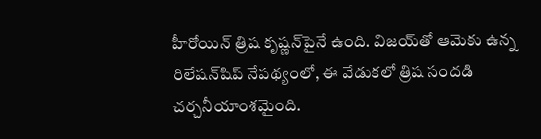హీరోయిన్ త్రిష కృష్ణన్‌పైనే ఉంది. విజయ్‌తో ఆమెకు ఉన్న రిలేషన్‌షిప్ నేపథ్యంలో, ఈ వేడుకలో త్రిష సందడి చర్చనీయాంశమైంది.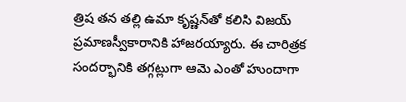త్రిష తన తల్లి ఉమా కృష్ణన్‌తో కలిసి విజయ్ ప్రమాణస్వీకారానికి హాజరయ్యారు. ఈ చారిత్రక సందర్భానికి తగ్గట్లుగా ఆమె ఎంతో హుందాగా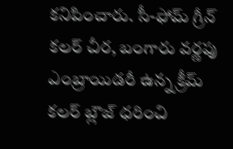కనిపించారు. సీ-ఫోమ్ గ్రీన్ కలర్ చీర, బంగారు వర్ణపు ఎంబ్రాయిడరీ ఉన్న క్రీమ్ కలర్ బ్లౌజ్ ధరించి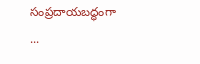సంప్రదాయబద్ధంగా ...